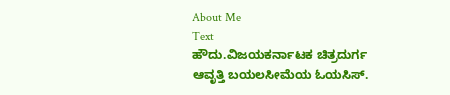About Me
Text
ಹೌದು.ವಿಜಯಕರ್ನಾಟಕ ಚಿತ್ರದುರ್ಗ ಆವೃತ್ತಿ ಬಯಲಸೀಮೆಯ ಓಯಸಿಸ್.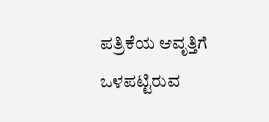ಪತ್ರಿಕೆಯ ಆವೃತ್ತಿಗೆ ಒಳಪಟ್ಟಿರುವ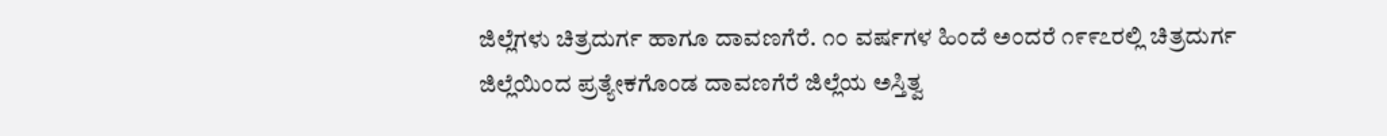ಜಿಲ್ಲೆಗಳು ಚಿತ್ರದುರ್ಗ ಹಾಗೂ ದಾವಣಗೆರೆ. ೧೦ ವರ್ಷಗಳ ಹಿಂದೆ ಅಂದರೆ ೧೯೯೭ರಲ್ಲಿ ಚಿತ್ರದುರ್ಗ ಜಿಲ್ಲೆಯಿಂದ ಪ್ರತ್ಯೇಕಗೊಂಡ ದಾವಣಗೆರೆ ಜಿಲ್ಲೆಯ ಅಸ್ತಿತ್ವ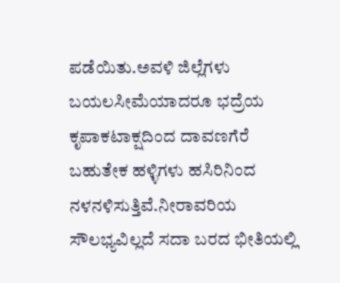ಪಡೆಯಿತು.ಅವಳಿ ಜಿಲ್ಲೆಗಳು ಬಯಲಸೀಮೆಯಾದರೂ ಭದ್ರೆಯ ಕೃಪಾಕಟಾಕ್ಷದಿಂದ ದಾವಣಗೆರೆ ಬಹುತೇಕ ಹಳ್ಳಿಗಳು ಹಸಿರಿನಿಂದ ನಳನಳಿಸುತ್ತಿವೆ.ನೀರಾವರಿಯ ಸೌಲಭ್ಯವಿಲ್ಲದೆ ಸದಾ ಬರದ ಭೀತಿಯಲ್ಲಿ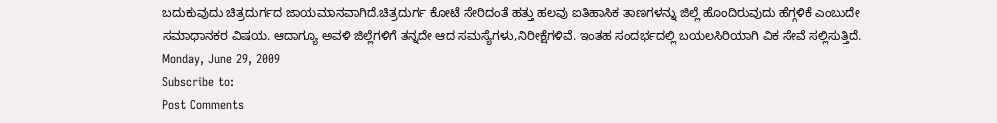ಬದುಕುವುದು ಚಿತ್ರದುರ್ಗದ ಜಾಯಮಾನವಾಗಿದೆ.ಚಿತ್ರದುರ್ಗ ಕೋಟೆ ಸೇರಿದಂತೆ ಹತ್ತು ಹಲವು ಐತಿಹಾಸಿಕ ತಾಣಗಳನ್ನು ಜಿಲ್ಲೆ ಹೊಂದಿರುವುದು ಹೆಗ್ಗಳಿಕೆ ಎಂಬುದೇ ಸಮಾಧಾನಕರ ವಿಷಯ. ಆದಾಗ್ಯೂ ಅವಳಿ ಜಿಲ್ಲೆಗಳಿಗೆ ತನ್ನದೇ ಆದ ಸಮಸ್ಯೆಗಳು,ನಿರೀಕ್ಷೆಗಳಿವೆ. ಇಂತಹ ಸಂದರ್ಭದಲ್ಲಿ ಬಯಲಸಿರಿಯಾಗಿ ವಿಕ ಸೇವೆ ಸಲ್ಲಿಸುತ್ತಿದೆ.
Monday, June 29, 2009
Subscribe to:
Post Comments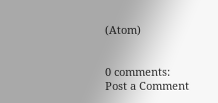(Atom)


0 comments:
Post a Comment